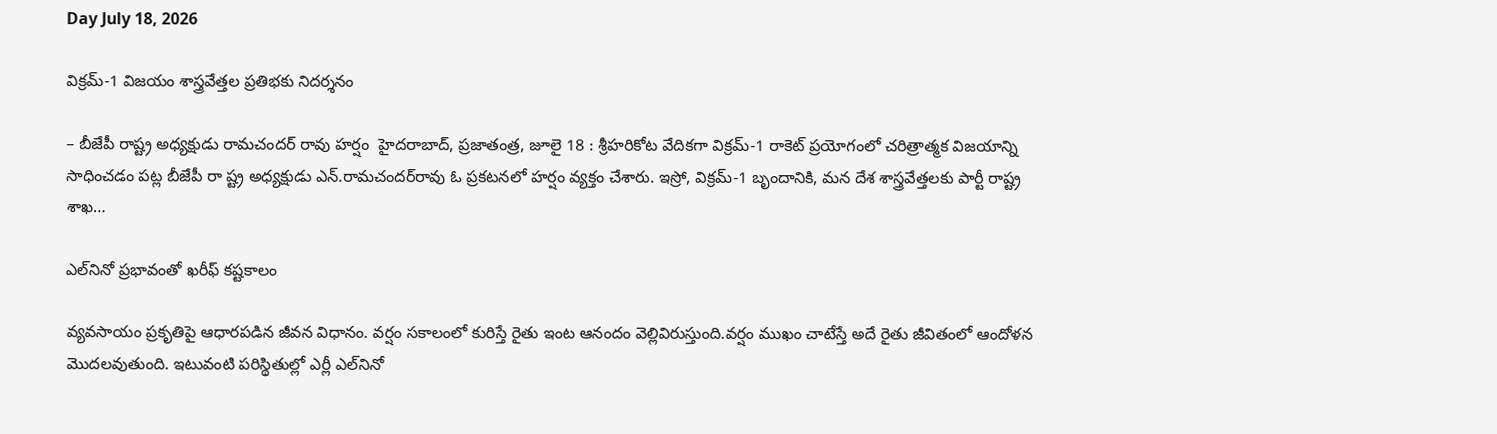Day July 18, 2026

విక్రమ్-1 విజయం శాస్త్రవేత్తల ప్రతిభకు నిదర్శనం

– బీజేపీ రాష్ట్ర అధ్యక్షుడు రామచందర్ రావు హ‌ర్షం  హైదరాబాద్, ప్రజాతంత్ర, జూలై 18 : శ్రీహరికోట వేదికగా విక్రమ్-1 రాకెట్ ప్రయోగంలో చరిత్రాత్మక విజయాన్ని సాధించ‌డం ప‌ట్ల బీజేపీ రా ష్ట్ర అధ్య‌క్షుడు ఎన్‌.రామ‌చంద‌ర్‌రావు ఓ ప్రకటనలో హ‌ర్షం వ్య‌క్తం చేశారు. ఇస్రో, విక్రమ్-1 బృందానికి, మన దేశ శాస్త్రవేత్తలకు పార్టీ రాష్ట్ర శాఖ…

ఎల్‌నినో ప్రభావంతో ఖరీఫ్ కష్టకాలం

వ్యవసాయం ప్రకృతిపై ఆధారపడిన జీవన విధానం. వర్షం సకాలంలో కురిస్తే రైతు ఇంట ఆనందం వెల్లివిరుస్తుంది.వర్షం ముఖం చాటేస్తే అదే రైతు జీవితంలో ఆందోళన మొదలవుతుంది. ఇటువంటి పరిస్థితుల్లో ఎర్లీ ఎల్‌నినో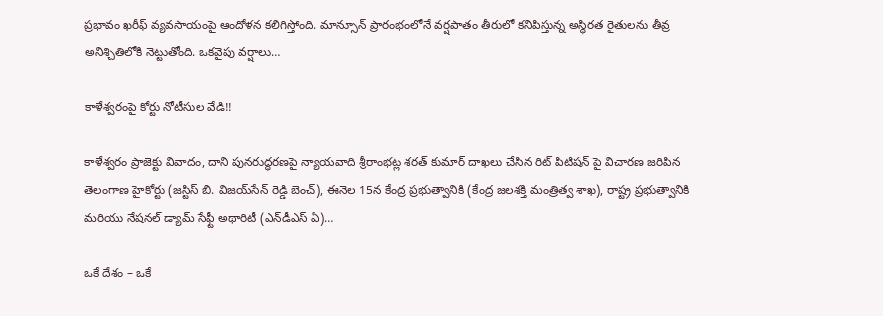ప్రభావం ఖరీఫ్ వ్యవసాయంపై ఆందోళన కలిగిస్తోంది. మాన్సూన్ ప్రారంభంలోనే వర్షపాతం తీరులో కనిపిస్తున్న అస్థిరత రైతులను తీవ్ర అనిశ్చితిలోకి నెట్టుతోంది. ఒకవైపు వర్షాలు…

కాళేశ్వరంపై కోర్టు నోటీసుల వేడి!!

కాళేశ్వరం ప్రాజెక్టు వివాదం, దాని పునరుద్ధరణపై న్యాయవాది శ్రీరాంభట్ల శరత్ కుమార్ దాఖ‌లు చేసిన రిట్ పిటిషన్ పై విచార‌ణ జ‌రిపిన తెలంగాణ హైకోర్టు (జస్టిస్ బి. విజయ్‌సేన్ రెడ్డి బెంచ్), ఈనెల 15న కేంద్ర ప్రభుత్వానికి (కేంద్ర జలశక్తి మంత్రిత్వ శాఖ), రాష్ట్ర ప్రభుత్వానికి మరియు నేషనల్ డ్యామ్ సేఫ్టీ అథారిటీ (ఎన్‌డీఎస్ ఏ)…

ఒకే దేశం – ఒకే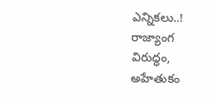ఎన్నికలు..! రాజ్యాంగ విరుద్ధం, అహేతుకం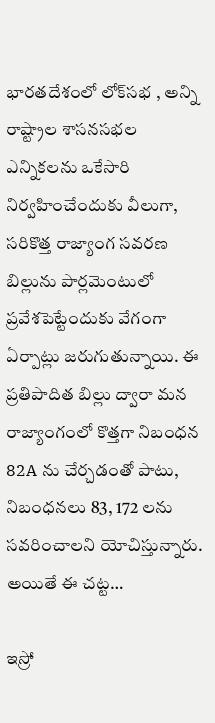భారతదేశంలో లోక్‌సభ , అన్ని రాష్ట్రాల శాసనసభల ఎన్నికలను ఒకేసారి నిర్వహించేందుకు వీలుగా, సరికొత్త రాజ్యాంగ సవరణ బిల్లును పార్లమెంటులో ప్రవేశపెట్టేందుకు వేగంగా ఏర్పాట్లు జరుగుతున్నాయి. ఈ ప్రతిపాదిత బిల్లు ద్వారా మన రాజ్యాంగంలో కొత్తగా నిబంధన 82A ను చేర్చడంతో పాటు, నిబంధనలు 83, 172 లను సవరించాలని యోచిస్తున్నారు. అయితే ఈ చట్ట…

ఇస్రో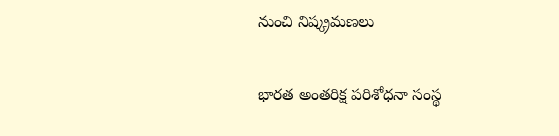నుంచి నిష్క్రమణలు

భారత అంతరిక్ష పరిశోధనా సంస్థ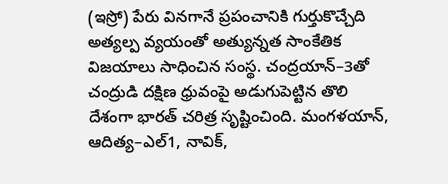(ఇస్రో) పేరు వినగానే ప్రపంచానికి గుర్తుకొచ్చేది అత్యల్ప వ్యయంతో అత్యున్నత సాంకేతిక విజయాలు సాధించిన సంస్థ. చంద్రయాన్–3తో చంద్రుడి దక్షిణ ధ్రువంపై అడుగుపెట్టిన తొలి దేశంగా భారత్ చరిత్ర సృష్టించింది. మంగళయాన్, ఆదిత్య–ఎల్1, నావిక్,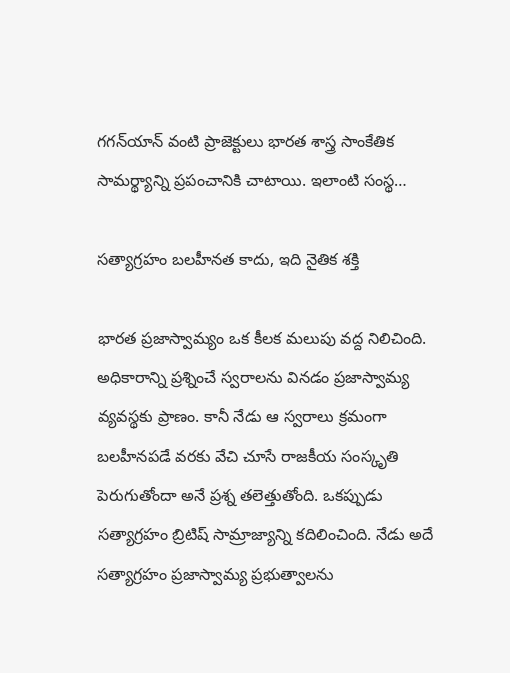గగన్‌యాన్ వంటి ప్రాజెక్టులు భారత శాస్త్ర సాంకేతిక సామర్థ్యాన్ని ప్రపంచానికి చాటాయి. ఇలాంటి సంస్థ…

సత్యాగ్రహం బలహీనత కాదు, ఇది నైతిక శక్తి

భారత ప్రజాస్వామ్యం ఒక కీలక మలుపు వద్ద నిలిచింది. అధికారాన్ని ప్రశ్నించే స్వరాలను వినడం ప్రజాస్వామ్య వ్యవస్థకు ప్రాణం. కానీ నేడు ఆ స్వరాలు క్రమంగా బలహీనపడే వరకు వేచి చూసే రాజకీయ సంస్కృతి పెరుగుతోందా అనే ప్రశ్న తలెత్తుతోంది. ఒకప్పుడు సత్యాగ్రహం బ్రిటిష్ సామ్రాజ్యాన్ని కదిలించింది. నేడు అదే సత్యాగ్రహం ప్రజాస్వామ్య ప్రభుత్వాలను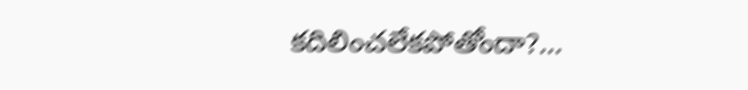కదిలించలేకపోతోందా?…